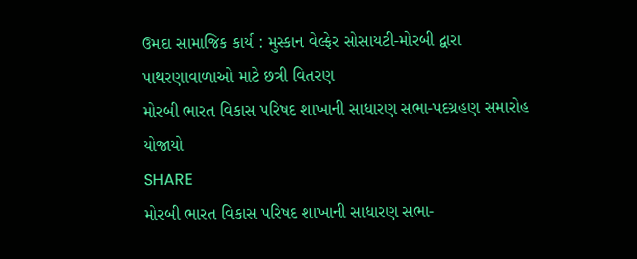ઉમદા સામાજિક કાર્ય : મુસ્કાન વેલ્ફેર સોસાયટી-મોરબી દ્વારા પાથરણાવાળાઓ માટે છત્રી વિતરણ
મોરબી ભારત વિકાસ પરિષદ શાખાની સાધારણ સભા-પદગ્રહણ સમારોહ યોજાયો
SHARE
મોરબી ભારત વિકાસ પરિષદ શાખાની સાધારણ સભા-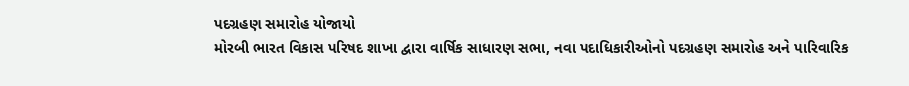પદગ્રહણ સમારોહ યોજાયો
મોરબી ભારત વિકાસ પરિષદ શાખા દ્વારા વાર્ષિક સાધારણ સભા, નવા પદાધિકારીઓનો પદગ્રહણ સમારોહ અને પારિવારિક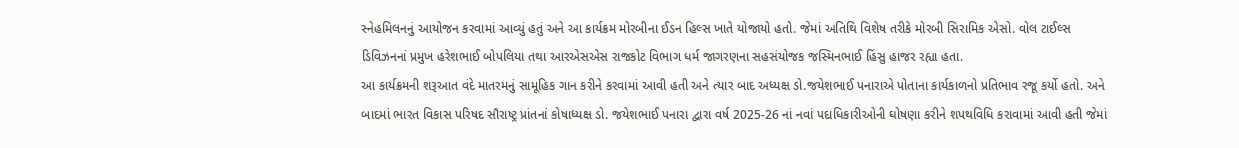સ્નેહમિલનનું આયોજન કરવામાં આવ્યું હતું અને આ કાર્યક્રમ મોરબીના ઈડન હિલ્સ ખાતે યોજાયો હતો. જેમાં અતિથિ વિશેષ તરીકે મોરબી સિરામિક એસો. વોલ ટાઈલ્સ ડિવિઝનનાં પ્રમુખ હરેશભાઈ બોપલિયા તથા આરએસએસ રાજકોટ વિભાગ ધર્મ જાગરણના સહસંયોજક જસ્મિનભાઈ હિંસુ હાજર રહ્યા હતા.
આ કાર્યક્રમની શરૂઆત વંદે માતરમનું સામૂહિક ગાન કરીને કરવામાં આવી હતી અને ત્યાર બાદ અધ્યક્ષ ડો.જયેશભાઈ પનારાએ પોતાના કાર્યકાળનો પ્રતિભાવ રજૂ કર્યો હતો. અને બાદમાં ભારત વિકાસ પરિષદ સૌરાષ્ટ્ર પ્રાંતનાં કોષાધ્યક્ષ ડો. જયેશભાઈ પનારા દ્વારા વર્ષ 2025-26 નાં નવાં પદાધિકારીઓની ઘોષણા કરીને શપથવિધિ કરાવામાં આવી હતી જેમાં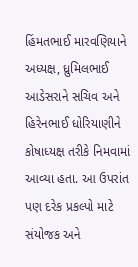હિંમતભાઈ મારવણિયાને અધ્યક્ષ, ધ્રુમિલભાઈ આડેસરાને સચિવ અને હિરેનભાઈ ધોરિયાણીને કોષાધ્યક્ષ તરીકે નિમવામાં આવ્યા હતા. આ ઉપરાંત પણ દરેક પ્રકલ્પો માટે સંયોજક અને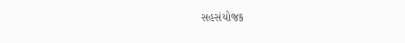સહસંયોજક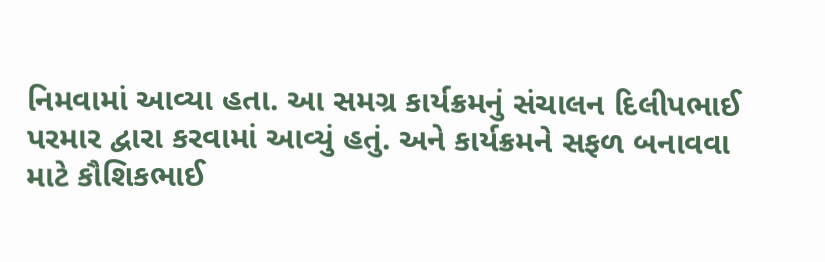નિમવામાં આવ્યા હતા. આ સમગ્ર કાર્યક્રમનું સંચાલન દિલીપભાઈ પરમાર દ્વારા કરવામાં આવ્યું હતું. અને કાર્યક્રમને સફળ બનાવવા માટે કૌશિકભાઈ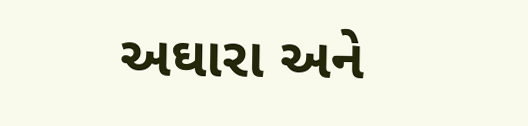અઘારા અને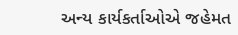અન્ય કાર્યકર્તાઓએ જહેમત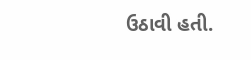ઉઠાવી હતી.